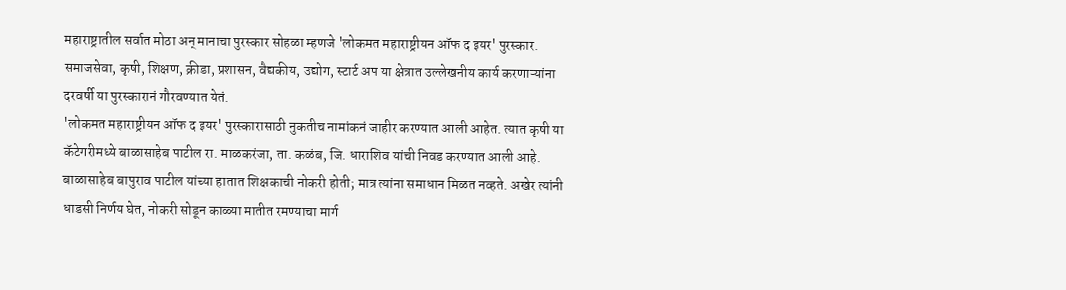महाराष्ट्रातील सर्वात मोठा अन् मानाचा पुरस्कार सोहळा म्हणजे 'लोकमत महाराष्ट्रीयन ऑफ द इयर' पुरस्कार. समाजसेवा, कृषी, शिक्षण, क्रीडा, प्रशासन, वैद्यकीय, उद्योग, स्टार्ट अप या क्षेत्रात उल्लेखनीय कार्य करणाऱ्यांना दरवर्षी या पुरस्कारानं गौरवण्यात येतं.
'लोकमत महाराष्ट्रीयन ऑफ द इयर' पुरस्कारासाठी नुकतीच नामांकनं जाहीर करण्यात आली आहेत. त्यात कृषी या कॅटेगरीमध्ये बाळासाहेब पाटील रा. माळकरंजा, ता. कळंब, जि. धाराशिव यांची निवड करण्यात आली आहे.
बाळासाहेब बापुराव पाटील यांच्या हातात शिक्षकाची नोकरी होती; मात्र त्यांना समाधान मिळत नव्हते. अखेर त्यांनी धाडसी निर्णय घेत, नोकरी सोडून काळ्या मातीत रमण्याचा मार्ग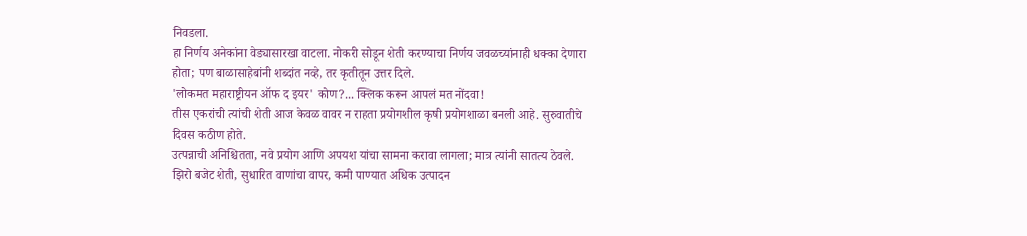निवडला.
हा निर्णय अनेकांना वेड्यासारखा वाटला. नोकरी सोडून शेती करण्याचा निर्णय जवळच्यांनाही धक्का देणारा होता; पण बाळासाहेबांनी शब्दांत नव्हे, तर कृतीतून उत्तर दिले.
'लोकमत महाराष्ट्रीयन ऑफ द इयर' कोण?... क्लिक करून आपलं मत नोंदवा!
तीस एकरांची त्यांची शेती आज केवळ वावर न राहता प्रयोगशील कृषी प्रयोगशाळा बनली आहे. सुरुवातीचे दिवस कठीण होते.
उत्पन्नाची अनिश्चितता, नवे प्रयोग आणि अपयश यांचा सामना करावा लागला; मात्र त्यांनी सातत्य ठेवले. झिरो बजेट शेती, सुधारित वाणांचा वापर, कमी पाण्यात अधिक उत्पादन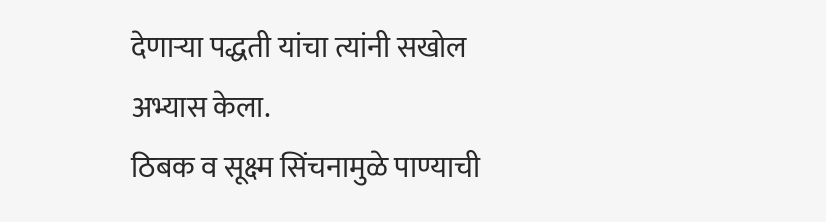देणाऱ्या पद्धती यांचा त्यांनी सखोल अभ्यास केला.
ठिबक व सूक्ष्म सिंचनामुळे पाण्याची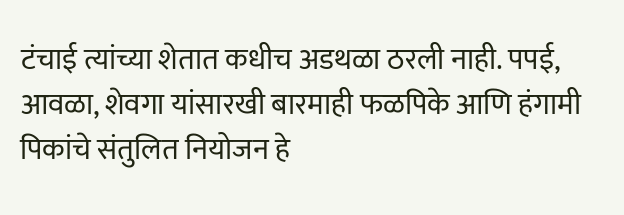टंचाई त्यांच्या शेतात कधीच अडथळा ठरली नाही. पपई, आवळा, शेवगा यांसारखी बारमाही फळपिके आणि हंगामी पिकांचे संतुलित नियोजन हे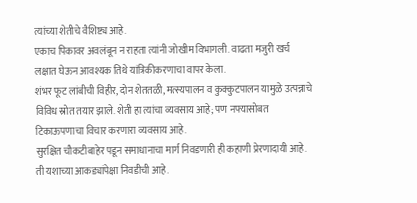त्यांच्या शेतीचे वैशिष्ट्य आहे.
एकाच पिकावर अवलंबून न राहता त्यांनी जोखीम विभागली. वाढता मजुरी खर्च लक्षात घेऊन आवश्यक तिथे यांत्रिकीकरणाचा वापर केला.
शंभर फूट लांबीची विहीर, दोन शेततळी, मत्स्यपालन व कुक्कुटपालन यामुळे उत्पन्नाचे विविध स्रोत तयार झाले. शेती हा त्यांचा व्यवसाय आहे; पण नफ्यासोबत टिकाऊपणाचा विचार करणारा व्यवसाय आहे.
सुरक्षित चौकटीबाहेर पडून समाधानाचा मार्ग निवडणारी ही कहाणी प्रेरणादायी आहे. ती यशाच्या आकड्यांपेक्षा निवडीची आहे.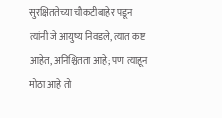सुरक्षिततेच्या चौकटीबाहेर पडून त्यांनी जे आयुष्य निवडले, त्यात कष्ट आहेत, अनिश्चितता आहे; पण त्याहून मोठा आहे तो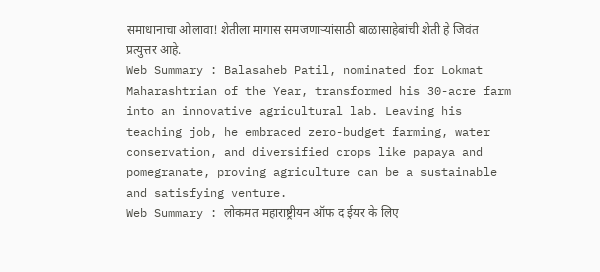समाधानाचा ओलावा! शेतीला मागास समजणाऱ्यांसाठी बाळासाहेबांची शेती हे जिवंत प्रत्युत्तर आहे.
Web Summary : Balasaheb Patil, nominated for Lokmat Maharashtrian of the Year, transformed his 30-acre farm into an innovative agricultural lab. Leaving his teaching job, he embraced zero-budget farming, water conservation, and diversified crops like papaya and pomegranate, proving agriculture can be a sustainable and satisfying venture.
Web Summary : लोकमत महाराष्ट्रीयन ऑफ द ईयर के लिए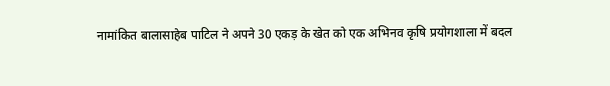नामांकित बालासाहेब पाटिल ने अपने 30 एकड़ के खेत को एक अभिनव कृषि प्रयोगशाला में बदल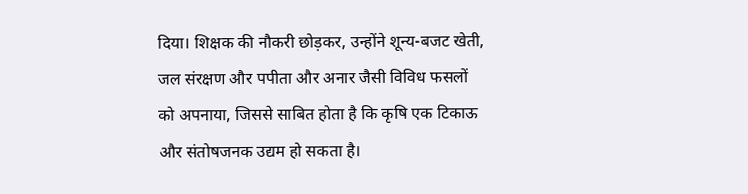दिया। शिक्षक की नौकरी छोड़कर, उन्होंने शून्य-बजट खेती, जल संरक्षण और पपीता और अनार जैसी विविध फसलों को अपनाया, जिससे साबित होता है कि कृषि एक टिकाऊ और संतोषजनक उद्यम हो सकता है।